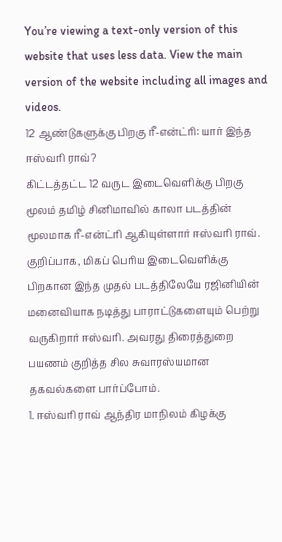You’re viewing a text-only version of this website that uses less data. View the main version of the website including all images and videos.
12 ஆண்டுகளுக்கு பிறகு ரீ-என்ட்ரி: யார் இந்த ஈஸ்வரி ராவ்?
கிட்டத்தட்ட 12 வருட இடைவெளிக்கு பிறகு மூலம் தமிழ் சினிமாவில் காலா படத்தின் மூலமாக ரீ-என்ட்ரி ஆகியுள்ளார் ஈஸ்வரி ராவ். குறிப்பாக, மிகப் பெரிய இடைவெளிக்கு பிறகான இந்த முதல் படத்திலேயே ரஜினியின் மனைவியாக நடித்து பாராட்டுகளையும் பெற்று வருகிறார் ஈஸ்வரி. அவரது திரைத்துறை பயணம் குறித்த சில சுவாரஸ்யமான தகவல்களை பார்ப்போம்.
1. ஈஸ்வரி ராவ் ஆந்திர மாநிலம் கிழக்கு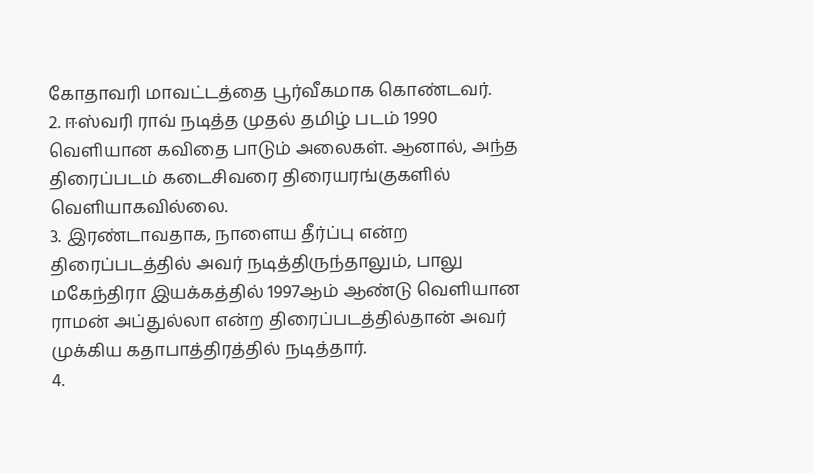கோதாவரி மாவட்டத்தை பூர்வீகமாக கொண்டவர்.
2. ஈஸ்வரி ராவ் நடித்த முதல் தமிழ் படம் 1990 வெளியான கவிதை பாடும் அலைகள். ஆனால், அந்த திரைப்படம் கடைசிவரை திரையரங்குகளில் வெளியாகவில்லை.
3. இரண்டாவதாக, நாளைய தீர்ப்பு என்ற திரைப்படத்தில் அவர் நடித்திருந்தாலும், பாலு மகேந்திரா இயக்கத்தில் 1997ஆம் ஆண்டு வெளியான ராமன் அப்துல்லா என்ற திரைப்படத்தில்தான் அவர் முக்கிய கதாபாத்திரத்தில் நடித்தார்.
4.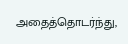அதைத்தொடர்ந்து,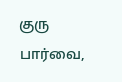குரு பார்வை,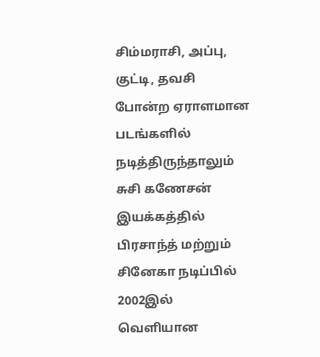சிம்மராசி, அப்பு, குட்டி, தவசி போன்ற ஏராளமான படங்களில் நடித்திருந்தாலும் சுசி கணேசன் இயக்கத்தில் பிரசாந்த் மற்றும் சினேகா நடிப்பில் 2002இல் வெளியான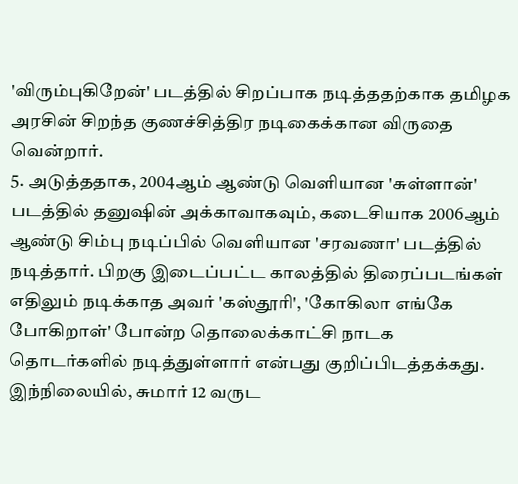'விரும்புகிறேன்' படத்தில் சிறப்பாக நடித்ததற்காக தமிழக அரசின் சிறந்த குணச்சித்திர நடிகைக்கான விருதை வென்றார்.
5. அடுத்ததாக, 2004ஆம் ஆண்டு வெளியான 'சுள்ளான்' படத்தில் தனுஷின் அக்காவாகவும், கடைசியாக 2006ஆம் ஆண்டு சிம்பு நடிப்பில் வெளியான 'சரவணா' படத்தில் நடித்தார். பிறகு இடைப்பட்ட காலத்தில் திரைப்படங்கள் எதிலும் நடிக்காத அவர் 'கஸ்தூரி', 'கோகிலா எங்கே போகிறாள்' போன்ற தொலைக்காட்சி நாடக தொடர்களில் நடித்துள்ளார் என்பது குறிப்பிடத்தக்கது.
இந்நிலையில், சுமார் 12 வருட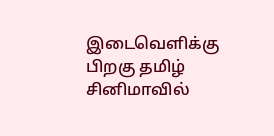இடைவெளிக்கு பிறகு தமிழ் சினிமாவில்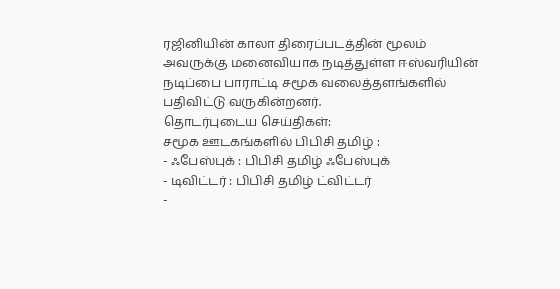ரஜினியின் காலா திரைப்படத்தின் மூலம் அவருக்கு மனைவியாக நடித்துள்ள ஈஸ்வரியின் நடிப்பை பாராட்டி சமூக வலைத்தளங்களில் பதிவிட்டு வருகின்றனர்.
தொடர்புடைய செய்திகள்:
சமூக ஊடகங்களில் பிபிசி தமிழ் :
- ஃபேஸ்புக் : பிபிசி தமிழ் ஃபேஸ்புக்
- டிவிட்டர் : பிபிசி தமிழ் ட்விட்டர்
-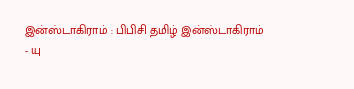இன்ஸ்டாகிராம் : பிபிசி தமிழ் இன்ஸ்டாகிராம்
- யு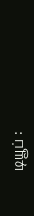டியூப் :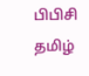பிபிசி தமிழ்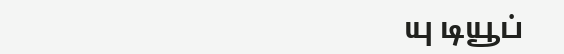யு டியூப்